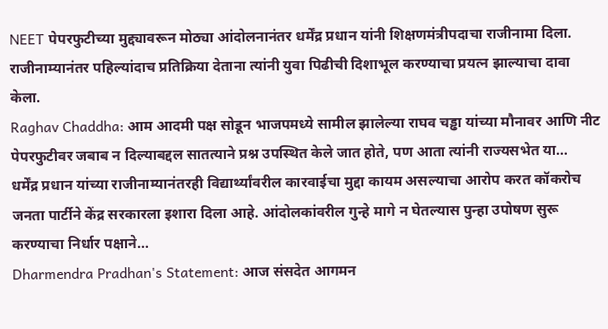NEET पेपरफुटीच्या मुद्द्यावरून मोठ्या आंदोलनानंतर धर्मेंद्र प्रधान यांनी शिक्षणमंत्रीपदाचा राजीनामा दिला. राजीनाम्यानंतर पहिल्यांदाच प्रतिक्रिया देताना त्यांनी युवा पिढीची दिशाभूल करण्याचा प्रयत्न झाल्याचा दावा केला.
Raghav Chaddha: आम आदमी पक्ष सोडून भाजपमध्ये सामील झालेल्या राघव चड्ढा यांच्या मौनावर आणि नीट पेपरफुटीवर जबाब न दिल्याबद्दल सातत्याने प्रश्न उपस्थित केले जात होते, पण आता त्यांनी राज्यसभेत या…
धर्मेंद्र प्रधान यांच्या राजीनाम्यानंतरही विद्यार्थ्यांवरील कारवाईचा मुद्दा कायम असल्याचा आरोप करत कॉकरोच जनता पार्टीने केंद्र सरकारला इशारा दिला आहे. आंदोलकांवरील गुन्हे मागे न घेतल्यास पुन्हा उपोषण सुरू करण्याचा निर्धार पक्षाने…
Dharmendra Pradhan's Statement: आज संसदेत आगमन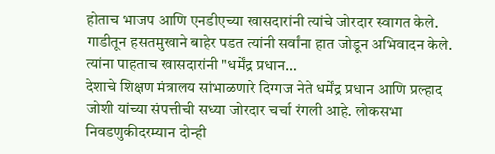होताच भाजप आणि एनडीएच्या खासदारांनी त्यांचे जोरदार स्वागत केले. गाडीतून हसतमुखाने बाहेर पडत त्यांनी सर्वांना हात जोडून अभिवादन केले. त्यांना पाहताच खासदारांनी "धर्मेंद्र प्रधान…
देशाचे शिक्षण मंत्रालय सांभाळणारे दिग्गज नेते धर्मेंद्र प्रधान आणि प्रल्हाद जोशी यांच्या संपत्तीची सध्या जोरदार चर्चा रंगली आहे. लोकसभा निवडणुकीदरम्यान दोन्ही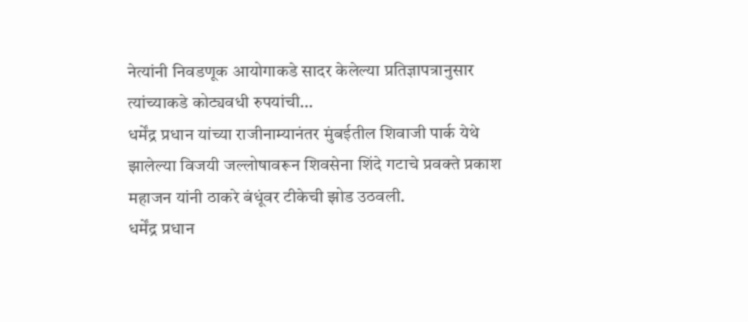नेत्यांनी निवडणूक आयोगाकडे सादर केलेल्या प्रतिज्ञापत्रानुसार त्यांच्याकडे कोट्यवधी रुपयांची…
धर्मेंद्र प्रधान यांच्या राजीनाम्यानंतर मुंबईतील शिवाजी पार्क येथे झालेल्या विजयी जल्लोषावरून शिवसेना शिंदे गटाचे प्रवक्ते प्रकाश महाजन यांनी ठाकरे बंधूंवर टीकेची झोड उठवली.
धर्मेंद्र प्रधान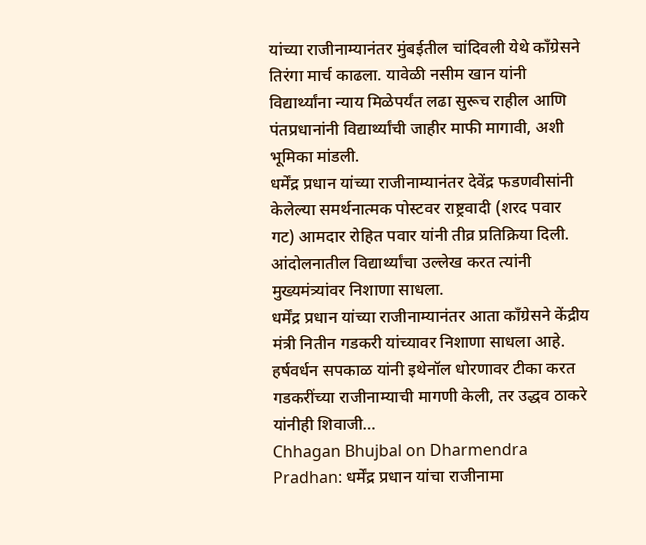यांच्या राजीनाम्यानंतर मुंबईतील चांदिवली येथे काँग्रेसने तिरंगा मार्च काढला. यावेळी नसीम खान यांनी विद्यार्थ्यांना न्याय मिळेपर्यंत लढा सुरूच राहील आणि पंतप्रधानांनी विद्यार्थ्यांची जाहीर माफी मागावी, अशी भूमिका मांडली.
धर्मेंद्र प्रधान यांच्या राजीनाम्यानंतर देवेंद्र फडणवीसांनी केलेल्या समर्थनात्मक पोस्टवर राष्ट्रवादी (शरद पवार गट) आमदार रोहित पवार यांनी तीव्र प्रतिक्रिया दिली. आंदोलनातील विद्यार्थ्यांचा उल्लेख करत त्यांनी मुख्यमंत्र्यांवर निशाणा साधला.
धर्मेंद्र प्रधान यांच्या राजीनाम्यानंतर आता काँग्रेसने केंद्रीय मंत्री नितीन गडकरी यांच्यावर निशाणा साधला आहे. हर्षवर्धन सपकाळ यांनी इथेनॉल धोरणावर टीका करत गडकरींच्या राजीनाम्याची मागणी केली, तर उद्धव ठाकरे यांनीही शिवाजी…
Chhagan Bhujbal on Dharmendra Pradhan: धर्मेंद्र प्रधान यांचा राजीनामा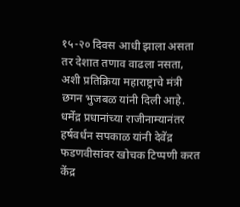१५-२० दिवस आधी झाला असता तर देशात तणाव वाढला नसता, अशी प्रतिक्रिया महाराष्ट्राचे मंत्री छगन भुजबळ यांनी दिली आहे.
धर्मेंद्र प्रधानांच्या राजीनाम्यानंतर हर्षवर्धन सपकाळ यांनी देवेंद्र फडणवीसांवर खोचक टिप्पणी करत केंद्र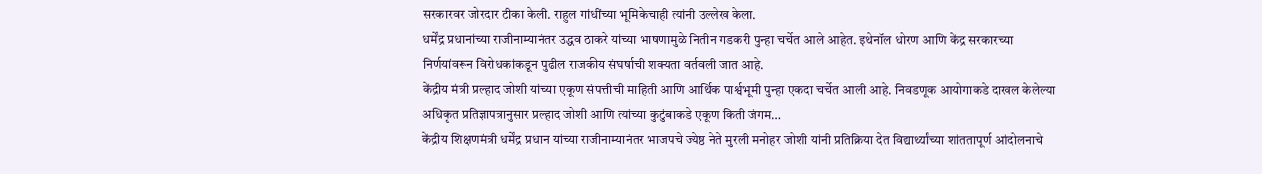सरकारवर जोरदार टीका केली. राहुल गांधींच्या भूमिकेचाही त्यांनी उल्लेख केला.
धर्मेंद्र प्रधानांच्या राजीनाम्यानंतर उद्धव ठाकरे यांच्या भाषणामुळे नितीन गडकरी पुन्हा चर्चेत आले आहेत. इथेनॉल धोरण आणि केंद्र सरकारच्या निर्णयांवरून विरोधकांकडून पुढील राजकीय संघर्षाची शक्यता वर्तवली जात आहे.
केंद्रीय मंत्री प्रल्हाद जोशी यांच्या एकूण संपत्तीची माहिती आणि आर्थिक पार्श्वभूमी पुन्हा एकदा चर्चेत आली आहे. निवडणूक आयोगाकडे दाखल केलेल्या अधिकृत प्रतिज्ञापत्रानुसार प्रल्हाद जोशी आणि त्यांच्या कुटुंबाकडे एकूण किती जंगम…
केंद्रीय शिक्षणमंत्री धर्मेंद्र प्रधान यांच्या राजीनाम्यानंतर भाजपचे ज्येष्ठ नेते मुरली मनोहर जोशी यांनी प्रतिक्रिया देत विद्यार्थ्यांच्या शांततापूर्ण आंदोलनाचे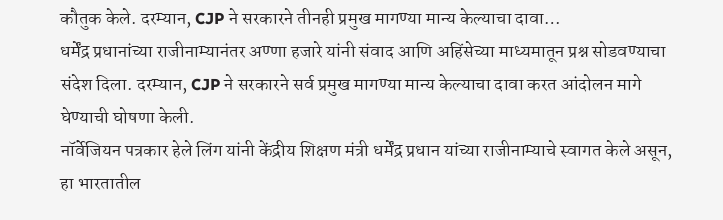कौतुक केले. दरम्यान, CJP ने सरकारने तीनही प्रमुख मागण्या मान्य केल्याचा दावा…
धर्मेंद्र प्रधानांच्या राजीनाम्यानंतर अण्णा हजारे यांनी संवाद आणि अहिंसेच्या माध्यमातून प्रश्न सोडवण्याचा संदेश दिला. दरम्यान, CJP ने सरकारने सर्व प्रमुख मागण्या मान्य केल्याचा दावा करत आंदोलन मागे घेण्याची घोषणा केली.
नॉर्वेजियन पत्रकार हेले लिंग यांनी केंद्रीय शिक्षण मंत्री धर्मेंद्र प्रधान यांच्या राजीनाम्याचे स्वागत केले असून, हा भारतातील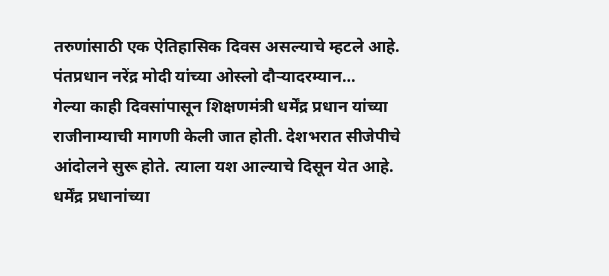तरुणांसाठी एक ऐतिहासिक दिवस असल्याचे म्हटले आहे. पंतप्रधान नरेंद्र मोदी यांच्या ओस्लो दौऱ्यादरम्यान…
गेल्या काही दिवसांपासून शिक्षणमंत्री धर्मेंद्र प्रधान यांच्या राजीनाम्याची मागणी केली जात होती. देशभरात सीजेपीचे आंदोलने सुरू होते. त्याला यश आल्याचे दिसून येत आहे.
धर्मेंद्र प्रधानांच्या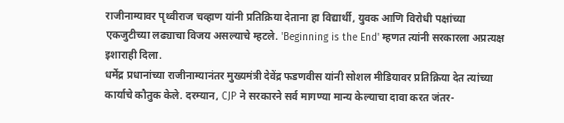राजीनाम्यावर पृथ्वीराज चव्हाण यांनी प्रतिक्रिया देताना हा विद्यार्थी, युवक आणि विरोधी पक्षांच्या एकजुटीच्या लढ्याचा विजय असल्याचे म्हटले. 'Beginning is the End' म्हणत त्यांनी सरकारला अप्रत्यक्ष इशाराही दिला.
धर्मेंद्र प्रधानांच्या राजीनाम्यानंतर मुख्यमंत्री देवेंद्र फडणवीस यांनी सोशल मीडियावर प्रतिक्रिया देत त्यांच्या कार्याचे कौतुक केले. दरम्यान, CJP ने सरकारने सर्व मागण्या मान्य केल्याचा दावा करत जंतर-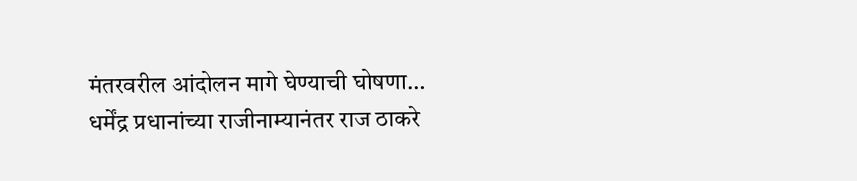मंतरवरील आंदोलन मागे घेण्याची घोषणा…
धर्मेंद्र प्रधानांच्या राजीनाम्यानंतर राज ठाकरे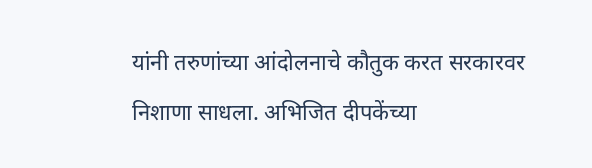यांनी तरुणांच्या आंदोलनाचे कौतुक करत सरकारवर निशाणा साधला. अभिजित दीपकेंच्या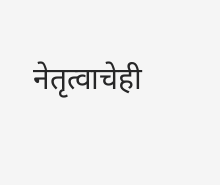नेतृत्वाचेही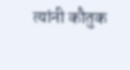त्यांनी कौतुक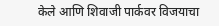केले आणि शिवाजी पार्कवर विजयाचा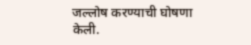जल्लोष करण्याची घोषणा केली.